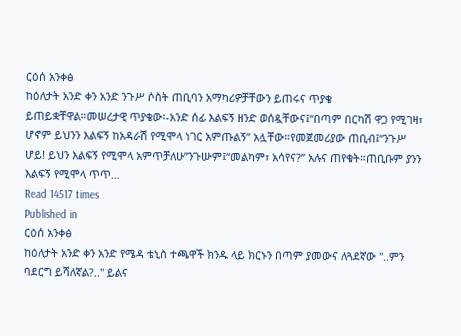ርዕሰ አንቀፅ
ከዕለታት አንድ ቀን አንድ ንጉሥ ሶስት ጠቢባን አማካሪዎቻቸውን ይጠሩና ጥያቄ ይጠይቋቸዋል።መሠረታዊ ጥያቄው፡-አንድ ሰፊ እልፍኝ ዘንድ ወሰዷቸውና፤“በጣም በርካሽ ዋጋ የሚገዛ፣ ሆኖም ይህንን እልፍኝ ከአዳራሽ የሚሞላ ነገር አምጡልኝ” አሏቸው።የመጀመሪያው ጠቢብ፤“ንጉሥ ሆይ! ይህን እልፍኝ የሚሞላ አምጥቻለሁ”ንጉሡም፤“መልካም፣ አሳየና?” አሉና ጠየቁት።ጠቢቡም ያንን እልፍኝ የሚሞላ ጥጥ…
Read 14517 times
Published in
ርዕሰ አንቀፅ
ከዕለታት አንድ ቀን አንድ የሜዳ ቴኒስ ተጫዋች ክንዱ ላይ ክርኑን በጣም ያመውና ለጓደኛው "..ምን ባደርግ ይሻለኛል?.." ይልና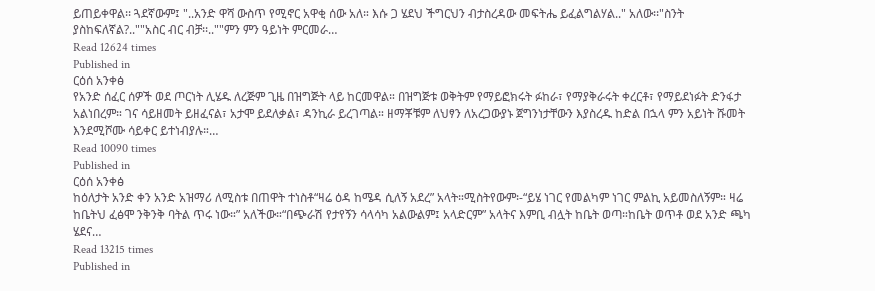ይጠይቀዋል፡፡ ጓደኛውም፤ "..አንድ ዋሻ ውስጥ የሚኖር አዋቂ ሰው አለ። እሱ ጋ ሄደህ ችግርህን ብታስረዳው መፍትሔ ይፈልግልሃል.." አለው፡፡"ስንት ያስከፍለኛል?..""አስር ብር ብቻ፡፡..""ምን ምን ዓይነት ምርመራ…
Read 12624 times
Published in
ርዕሰ አንቀፅ
የአንድ ሰፈር ሰዎች ወደ ጦርነት ሊሄዱ ለረጅም ጊዜ በዝግጅት ላይ ከርመዋል። በዝግጅቱ ወቅትም የማይፎክሩት ፉከራ፣ የማያቅራሩት ቀረርቶ፣ የማይደነፉት ድንፋታ አልነበረም። ገና ሳይዘመት ይዘፈናል፣ አታሞ ይደለቃል፣ ዳንኪራ ይረገጣል። ዘማቾቹም ለህፃን ለአረጋውያኑ ጀግንነታቸውን እያስረዱ ከድል በኋላ ምን አይነት ሹመት እንደሚሾሙ ሳይቀር ይተነብያሉ።…
Read 10090 times
Published in
ርዕሰ አንቀፅ
ከዕለታት አንድ ቀን አንድ አዝማሪ ለሚስቱ በጠዋት ተነስቶ“ዛሬ ዕዳ ከሜዳ ሲለኝ አደረ” አላት።ሚስትየውም፡-“ይሄ ነገር የመልካም ነገር ምልኪ አይመስለኝም። ዛሬ ከቤትህ ፈፅሞ ንቅንቅ ባትል ጥሩ ነው።” አለችው።“በጭራሽ የታየኝን ሳላሳካ አልውልም፤ አላድርም” አላትና እምቢ ብሏት ከቤት ወጣ።ከቤት ወጥቶ ወደ አንድ ጫካ ሄደና…
Read 13215 times
Published in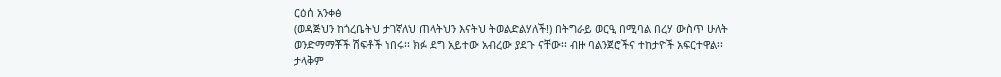ርዕሰ አንቀፅ
(ወዳጅህን ከጎረቤትህ ታገኛለህ ጠላትህን እናትህ ትወልድልሃለች!) በትግራይ ወርዒ በሚባል በረሃ ውስጥ ሁለት ወንድማማቾች ሽፍቶች ነበሩ፡፡ ክፉ ደግ አይተው አብረው ያደጉ ናቸው፡፡ ብዙ ባልንጀሮችና ተከታዮች አፍርተዋል፡፡ ታላቅም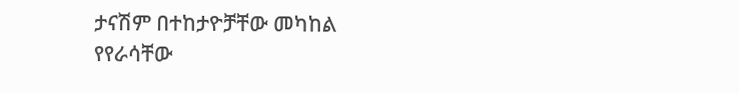ታናሽም በተከታዮቻቸው መካከል የየራሳቸው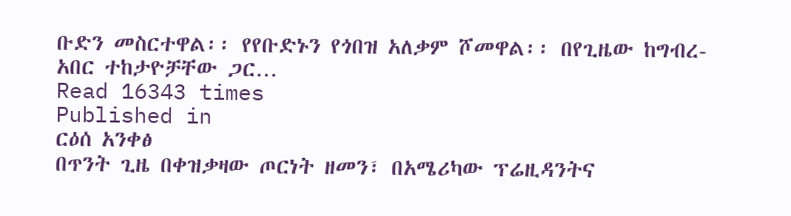ቡድን መስርተዋል፡፡ የየቡድኑን የጎበዝ አለቃም ሾመዋል፡፡ በየጊዜው ከግብረ-አበር ተከታዮቻቸው ጋር…
Read 16343 times
Published in
ርዕሰ አንቀፅ
በጥንት ጊዜ በቀዝቃዛው ጦርነት ዘመን፣ በአሜሪካው ፕሬዚዳንትና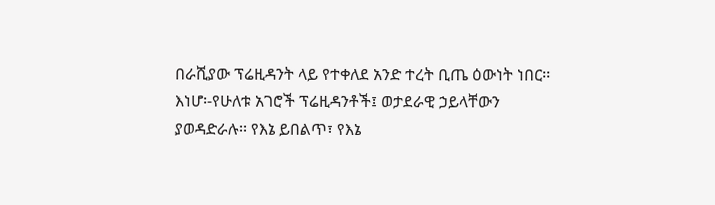በራሺያው ፕሬዚዳንት ላይ የተቀለደ አንድ ተረት ቢጤ ዕውነት ነበር፡፡ እነሆ፡-የሁለቱ አገሮች ፕሬዚዳንቶች፤ ወታደራዊ ኃይላቸውን ያወዳድራሉ፡፡ የእኔ ይበልጥ፣ የእኔ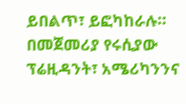ይበልጥ፣ ይፎካከራሉ። በመጀመሪያ የሩሲያው ፕሬዚዳንት፣ አሜሪካንንና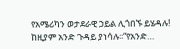የአሜሪካን ወታደራዊ ኃይል ሊጎበኙ ይሄዳሉ! ከዚያም አንድ ጉዳይ ያነሳሉ፡፡“የአንድ…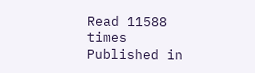Read 11588 times
Published in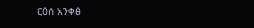ርዕሰ አንቀፅ